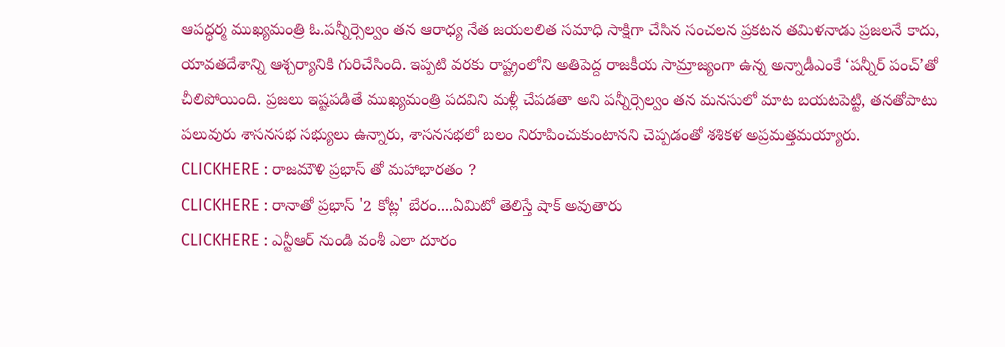ఆపద్ధర్మ ముఖ్యమంత్రి ఓ.పన్నీర్సెల్వం తన ఆరాధ్య నేత జయలలిత సమాధి సాక్షిగా చేసిన సంచలన ప్రకటన తమిళనాడు ప్రజలనే కాదు, యావతదేశాన్ని ఆశ్చర్యానికి గురిచేసింది. ఇప్పటి వరకు రాష్ట్రంలోని అతిపెద్ద రాజకీయ సామ్రాజ్యంగా ఉన్న అన్నాడీఎంకే ‘పన్నీర్ పంచ్’తో చీలిపోయింది. ప్రజలు ఇష్టపడితే ముఖ్యమంత్రి పదవిని మళ్లీ చేపడతా అని పన్నీర్సెల్వం తన మనసులో మాట బయటపెట్టి, తనతోపాటు పలువురు శాసనసభ సభ్యులు ఉన్నారు, శాసనసభలో బలం నిరూపించుకుంటానని చెప్పడంతో శశికళ అప్రమత్తమయ్యారు.
CLICKHERE : రాజమౌళి ప్రభాస్ తో మహాభారతం ?
CLICKHERE : రానాతో ప్రభాస్ '2 కోట్ల' బేరం....ఏమిటో తెలిస్తే షాక్ అవుతారు
CLICKHERE : ఎన్టీఆర్ నుండి వంశీ ఎలా దూరం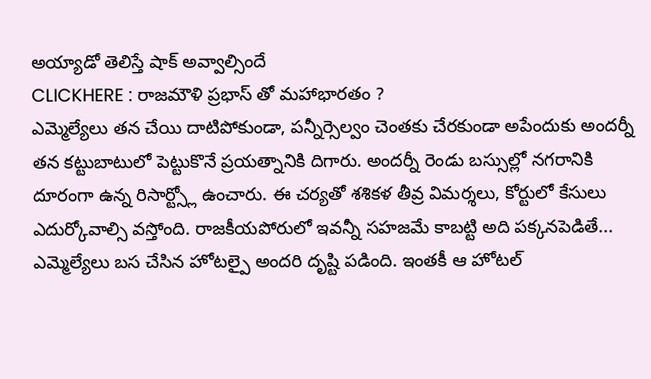అయ్యాడో తెలిస్తే షాక్ అవ్వాల్సిందే
CLICKHERE : రాజమౌళి ప్రభాస్ తో మహాభారతం ?
ఎమ్మెల్యేలు తన చేయి దాటిపోకుండా, పన్నీర్సెల్వం చెంతకు చేరకుండా అపేందుకు అందర్నీ తన కట్టుబాటులో పెట్టుకొనే ప్రయత్నానికి దిగారు. అందర్నీ రెండు బస్సుల్లో నగరానికి దూరంగా ఉన్న రిసార్ట్స్లో ఉంచారు. ఈ చర్యతో శశికళ తీవ్ర విమర్శలు, కోర్టులో కేసులు ఎదుర్కోవాల్సి వస్తోంది. రాజకీయపోరులో ఇవన్నీ సహజమే కాబట్టి అది పక్కనపెడితే... ఎమ్మెల్యేలు బస చేసిన హోటల్పై అందరి దృష్టి పడింది. ఇంతకీ ఆ హోటల్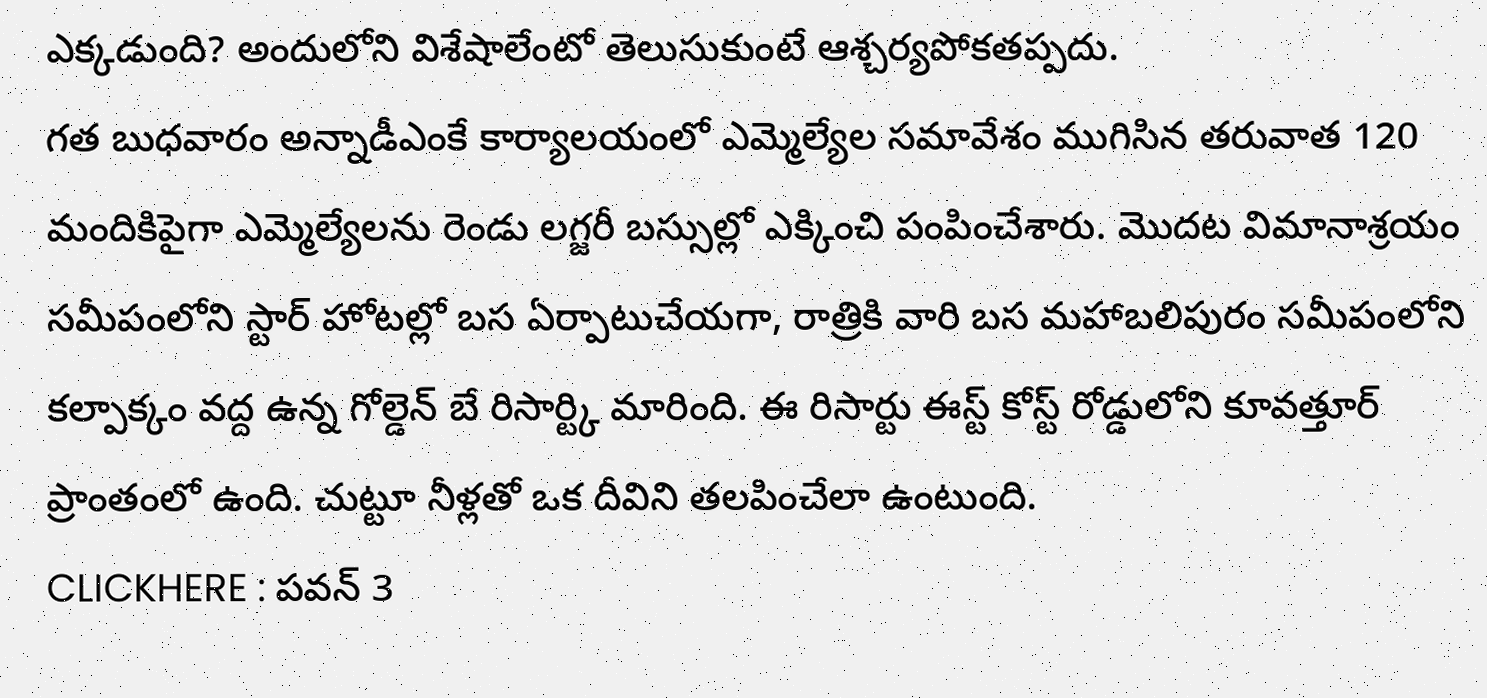ఎక్కడుంది? అందులోని విశేషాలేంటో తెలుసుకుంటే ఆశ్చర్యపోకతప్పదు.
గత బుధవారం అన్నాడీఎంకే కార్యాలయంలో ఎమ్మెల్యేల సమావేశం ముగిసిన తరువాత 120 మందికిపైగా ఎమ్మెల్యేలను రెండు లగ్జరీ బస్సుల్లో ఎక్కించి పంపించేశారు. మొదట విమానాశ్రయం సమీపంలోని స్టార్ హోటల్లో బస ఏర్పాటుచేయగా, రాత్రికి వారి బస మహాబలిపురం సమీపంలోని కల్పాక్కం వద్ద ఉన్న గోల్డెన్ బే రిసార్ట్కి మారింది. ఈ రిసార్టు ఈస్ట్ కోస్ట్ రోడ్డులోని కూవత్తూర్ ప్రాంతంలో ఉంది. చుట్టూ నీళ్లతో ఒక దీవిని తలపించేలా ఉంటుంది.
CLICKHERE : పవన్ 3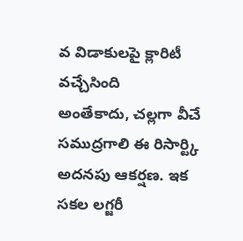వ విడాకులపై క్లారిటీ వచ్చేసింది
అంతేకాదు, చల్లగా వీచే సముద్రగాలి ఈ రిసార్ట్కి అదనపు ఆకర్షణ. ఇక సకల లగ్జరీ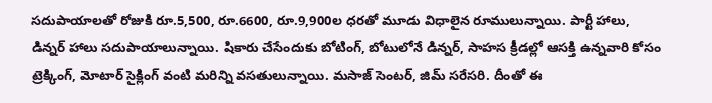సదుపాయాలతో రోజుకి రూ.5,500, రూ.6600, రూ.9,900ల ధరతో మూడు విధాలైన రూములున్నాయి. పార్టీ హాలు, డిన్నర్ హాలు సదుపాయాలున్నాయి. షికారు చేసేందుకు బోటింగ్, బోటులోనే డిన్నర్, సాహస క్రీడల్లో ఆసక్తి ఉన్నవారి కోసం ట్రెక్కింగ్, మోటార్ సైక్లింగ్ వంటి మరిన్ని వసతులున్నాయి. మసాజ్ సెంటర్, జిమ్ సరేసరి. దీంతో ఈ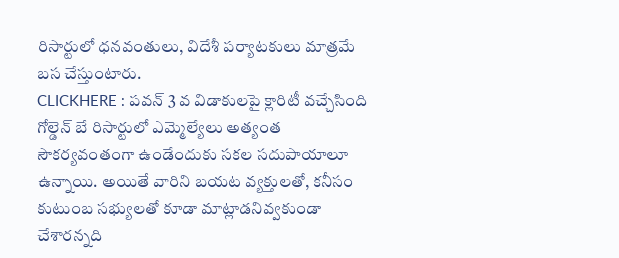రిసార్టులో ధనవంతులు, విదేశీ పర్యాటకులు మాత్రమే బస చేస్తుంటారు.
CLICKHERE : పవన్ 3 వ విడాకులపై క్లారిటీ వచ్చేసింది
గోల్డెన్ బే రిసార్టులో ఎమ్మెల్యేలు అత్యంత సౌకర్యవంతంగా ఉండేందుకు సకల సదుపాయాలూ ఉన్నాయి. అయితే వారిని బయట వ్యక్తులతో, కనీసం కుటుంబ సభ్యులతో కూడా మాట్లాడనివ్వకుండా చేశారన్నది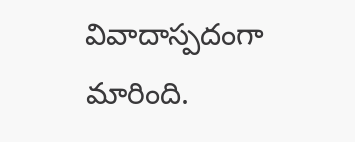వివాదాస్పదంగా మారింది.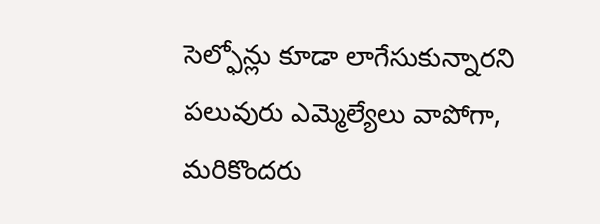సెల్ఫోన్లు కూడా లాగేసుకున్నారని పలువురు ఎమ్మెల్యేలు వాపోగా, మరికొందరు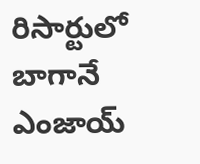రిసార్టులో బాగానే ఎంజాయ్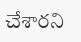చేశారని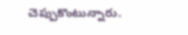చెప్పుకొంటున్నారు.